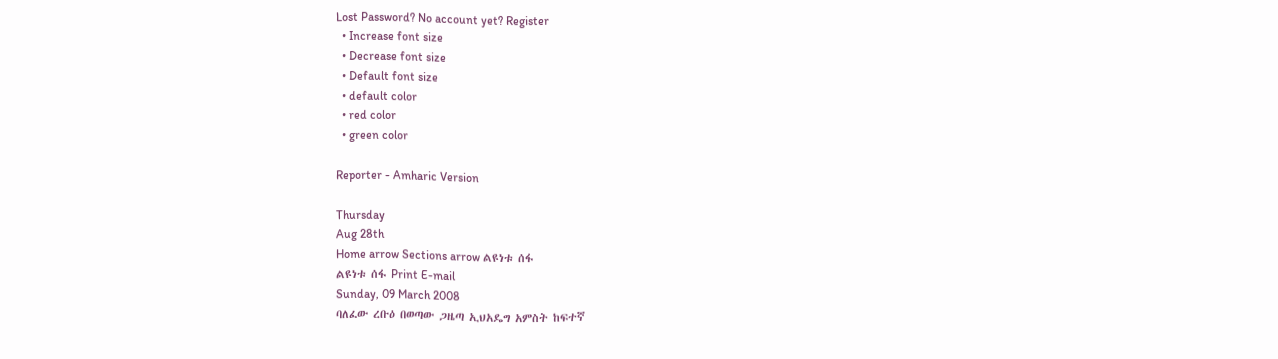Lost Password? No account yet? Register
  • Increase font size
  • Decrease font size
  • Default font size
  • default color
  • red color
  • green color

Reporter - Amharic Version

Thursday
Aug 28th
Home arrow Sections arrow ልዩነቱ ሰፋ
ልዩነቱ ሰፋ Print E-mail
Sunday, 09 March 2008
ባለፈው ረቡዕ በወጣው ጋዜጣ ኢህአዴግ አምስት ከፍተኛ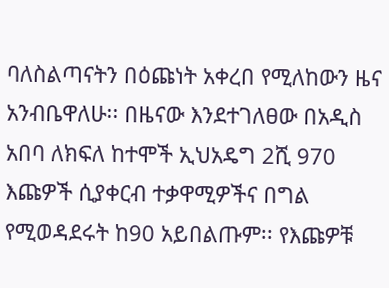ባለስልጣናትን በዕጩነት አቀረበ የሚለከውን ዜና አንብቤዋለሁ፡፡ በዜናው እንደተገለፀው በአዲስ አበባ ለክፍለ ከተሞች ኢህአዴግ 2ሺ 970 እጩዎች ሲያቀርብ ተቃዋሚዎችና በግል የሚወዳደሩት ከ90 አይበልጡም፡፡ የእጩዎቹ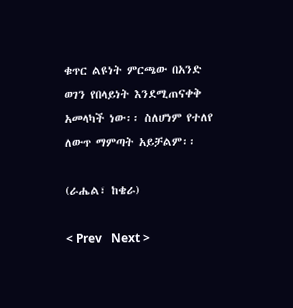ቁጥር ልዩነት ምርጫው በአንድ ወገን የበላይነት እንደሚጠናቀቅ አመላካች ነው፡፡ ስለሆነም የተለየ ለውጥ ማምጣት አይቻልም፡፡

(ራሔል፣ ከቄራ)

< Prev   Next >